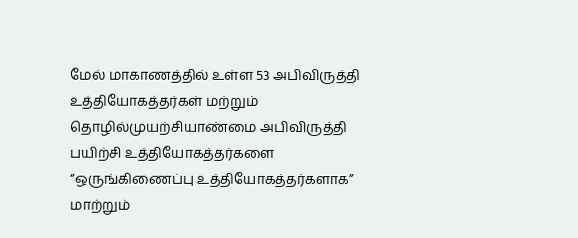மேல் மாகாணத்தில் உள்ள 53 அபிவிருத்தி உத்தியோகத்தர்கள் மற்றும் தொழில்முயற்சியாண்மை அபிவிருத்தி பயிற்சி உத்தியோகத்தர்களை “ஒருங்கிணைப்பு உத்தியோகத்தர்களாக” மாற்றும்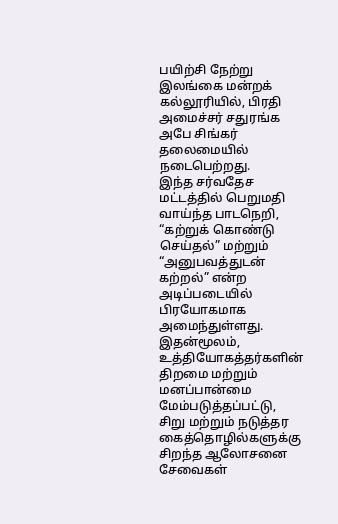பயிற்சி நேற்று இலங்கை மன்றக் கல்லூரியில், பிரதி அமைச்சர் சதுரங்க அபே சிங்கர் தலைமையில் நடைபெற்றது.
இந்த சர்வதேச மட்டத்தில் பெறுமதி வாய்ந்த பாடநெறி, “கற்றுக் கொண்டு செய்தல்” மற்றும் “அனுபவத்துடன் கற்றல்” என்ற அடிப்படையில் பிரயோகமாக அமைந்துள்ளது. இதன்மூலம், உத்தியோகத்தர்களின் திறமை மற்றும் மனப்பான்மை மேம்படுத்தப்பட்டு, சிறு மற்றும் நடுத்தர கைத்தொழில்களுக்கு சிறந்த ஆலோசனை சேவைகள்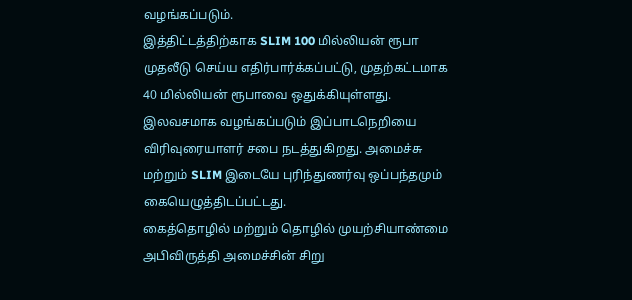வழங்கப்படும்.
இத்திட்டத்திற்காக SLIM 100 மில்லியன் ரூபா முதலீடு செய்ய எதிர்பார்க்கப்பட்டு, முதற்கட்டமாக 40 மில்லியன் ரூபாவை ஒதுக்கியுள்ளது. இலவசமாக வழங்கப்படும் இப்பாடநெறியை விரிவுரையாளர் சபை நடத்துகிறது. அமைச்சு மற்றும் SLIM இடையே புரிந்துணர்வு ஒப்பந்தமும் கையெழுத்திடப்பட்டது.
கைத்தொழில் மற்றும் தொழில் முயற்சியாண்மை அபிவிருத்தி அமைச்சின் சிறு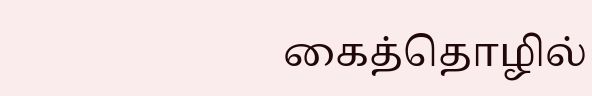கைத்தொழில்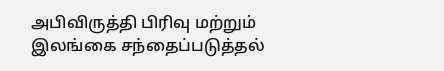அபிவிருத்தி பிரிவு மற்றும் இலங்கை சந்தைப்படுத்தல்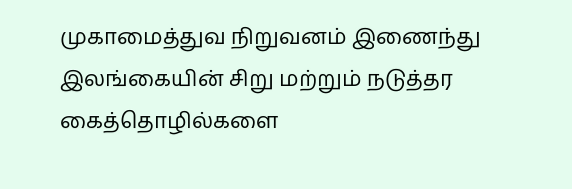முகாமைத்துவ நிறுவனம் இணைந்து இலங்கையின் சிறு மற்றும் நடுத்தர கைத்தொழில்களை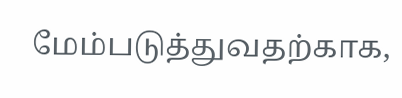மேம்படுத்துவதற்காக,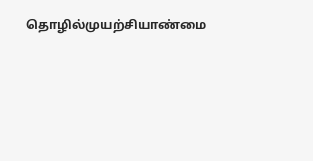தொழில்முயற்சியாண்மை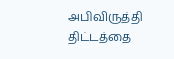அபிவிருத்தி திட்டத்தை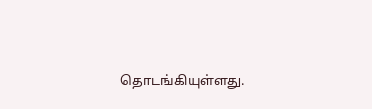தொடங்கியுள்ளது.